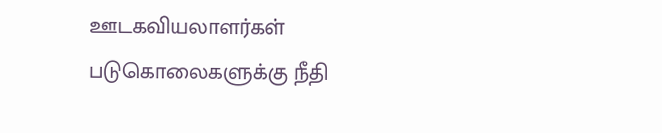ஊடகவியலாளர்கள் படுகொலைகளுக்கு நீதி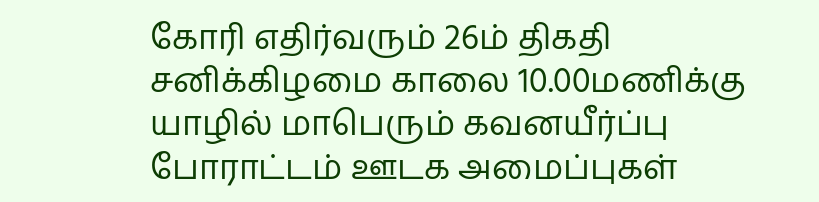கோரி எதிர்வரும் 26ம் திகதி சனிக்கிழமை காலை 10.00மணிக்கு யாழில் மாபெரும் கவனயீர்ப்பு போராட்டம் ஊடக அமைப்புகள்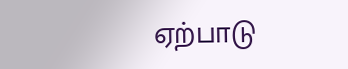ஏற்பாடு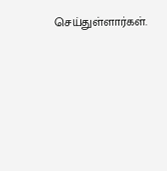செய்துள்ளார்கள்.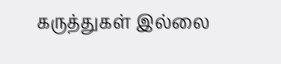கருத்துகள் இல்லை